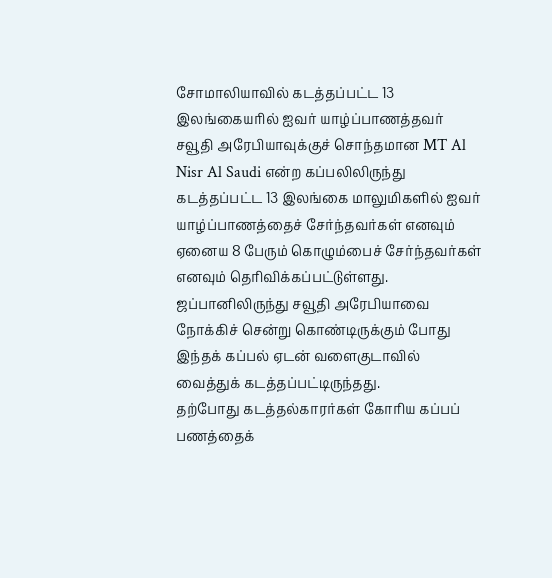சோமாலியாவில் கடத்தப்பட்ட 13 இலங்கையரில் ஐவர் யாழ்ப்பாணத்தவர்
சவூதி அரேபியாவுக்குச் சொந்தமான MT Al Nisr Al Saudi என்ற கப்பலிலிருந்து கடத்தப்பட்ட 13 இலங்கை மாலுமிகளில் ஐவர் யாழ்ப்பாணத்தைச் சேர்ந்தவர்கள் எனவும் ஏனைய 8 பேரும் கொழும்பைச் சேர்ந்தவர்கள் எனவும் தெரிவிக்கப்பட்டுள்ளது.
ஜப்பானிலிருந்து சவூதி அரேபியாவை நோக்கிச் சென்று கொண்டிருக்கும் போது இந்தக் கப்பல் ஏடன் வளைகுடாவில் வைத்துக் கடத்தப்பட்டிருந்தது.
தற்போது கடத்தல்காரர்கள் கோரிய கப்பப் பணத்தைக்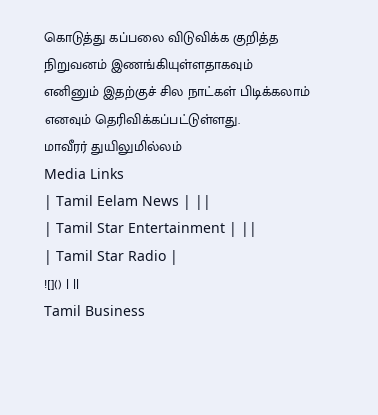கொடுத்து கப்பலை விடுவிக்க குறித்த நிறுவனம் இணங்கியுள்ளதாகவும் எனினும் இதற்குச் சில நாட்கள் பிடிக்கலாம் எனவும் தெரிவிக்கப்பட்டுள்ளது.
மாவீரர் துயிலுமில்லம்
Media Links
| Tamil Eelam News | ||
| Tamil Star Entertainment | ||
| Tamil Star Radio |
![]() | ||
Tamil Business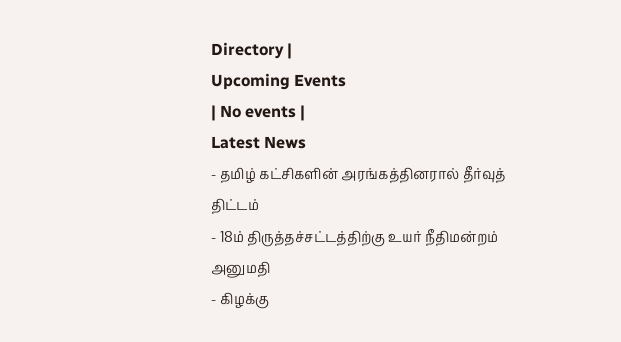Directory |
Upcoming Events
| No events |
Latest News
- தமிழ் கட்சிகளின் அரங்கத்தினரால் தீர்வுத் திட்டம்
- 18ம் திருத்தச்சட்டத்திற்கு உயர் நீதிமன்றம் அனுமதி
- கிழக்கு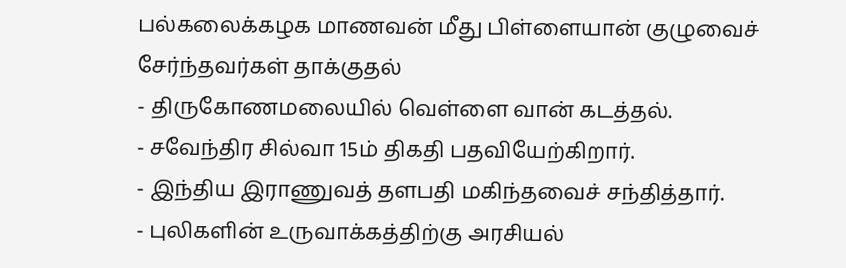பல்கலைக்கழக மாணவன் மீது பிள்ளையான் குழுவைச் சேர்ந்தவர்கள் தாக்குதல்
- திருகோணமலையில் வெள்ளை வான் கடத்தல்.
- சவேந்திர சில்வா 15ம் திகதி பதவியேற்கிறார்.
- இந்திய இராணுவத் தளபதி மகிந்தவைச் சந்தித்தார்.
- புலிகளின் உருவாக்கத்திற்கு அரசியல்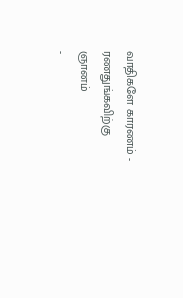வாதிகளே காரணம் - ரணதுங்கவிற்கு ஞானம்
-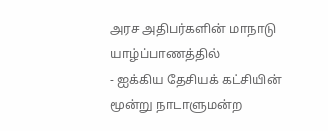அரச அதிபர்களின் மாநாடு யாழ்ப்பாணத்தில்
- ஐக்கிய தேசியக் கட்சியின் மூன்று நாடாளுமன்ற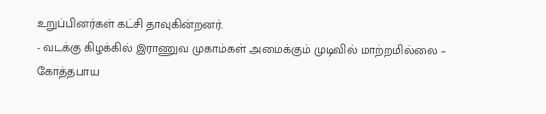உறுப்பினர்கள் கட்சி தாவுகின்றனர்.
- வடக்கு கிழக்கில் இராணுவ முகாம்கள் அமைக்கும் முடிவில் மாற்றமில்லை – கோத்தபாய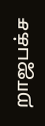றாஜபக்ச